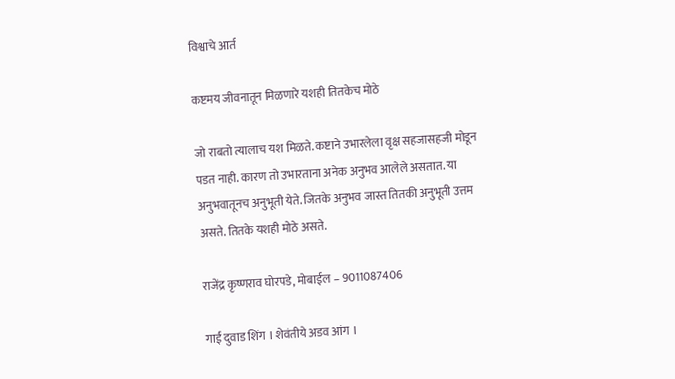विश्वाचे आर्त

कष्टमय जीवनातून मिळणारे यशही तितकेच मोठे

जो राबतो त्यालाच यश मिळते. कष्टाने उभारलेला वृक्ष सहजासहजी मोडून पडत नाही. कारण तो उभारताना अनेक अनुभव आलेले असतात. या अनुभवातूनच अनुभूती येते. जितके अनुभव जास्त तितकी अनुभूती उत्तम असते. तितके यशही मोठे असते.

राजेंद्र कृष्णराव घोरपडे, मोबाईल – 9011087406

गाई दुवाड शिंग । शेवंतीये अडव आंग ।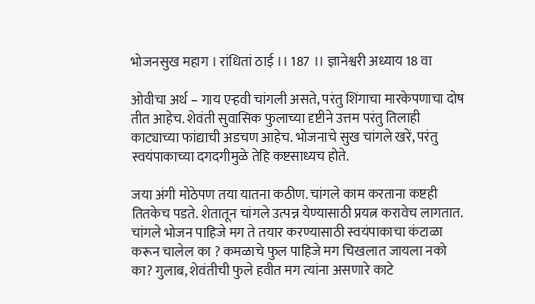भोजनसुख महाग । रांधितां ठाई ।। 187 ।। ज्ञानेश्वरी अध्याय 18 वा

ओवीचा अर्थ – गाय एऱ्हवी चांगली असते, परंतु शिंगाचा मारकेपणाचा दोष तीत आहेच. शेवंती सुवासिक फुलाच्या दृष्टीने उत्तम परंतु तिलाही काट्याच्या फांद्याची अडचण आहेच. भोजनाचे सुख चांगले खरें, परंतु स्वयंपाकाच्या दगदगीमुळे तेहि कष्टसाध्यच होते.

जया अंगी मोठेपण तया यातना कठीण. चांगले काम करताना कष्टही तितकेच पडते. शेतातून चांगले उत्पन्न येण्यासाठी प्रयत्न करावेच लागतात. चांगले भोजन पाहिजे मग ते तयार करण्यासाठी स्वयंपाकाचा कंटाळा करून चालेल का ? कमळाचे फुल पाहिजे मग चिखलात जायला नको का? गुलाब, शेवंतीची फुले हवीत मग त्यांना असणारे काटे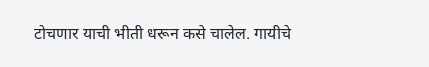टोचणार याची भीती धरून कसे चालेल. गायीचे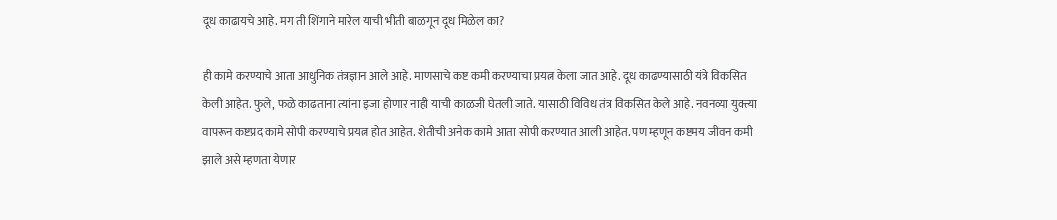दूध काढायचे आहे. मग ती शिंगाने मारेल याची भीती बाळगून दूध मिळेल का?

ही कामे करण्याचे आता आधुनिक तंत्रज्ञान आले आहे. माणसाचे कष्ट कमी करण्याचा प्रयत्न केला जात आहे. दूध काढण्यासाठी यंत्रे विकसित केली आहेत. फुले, फळे काढताना त्यांना इजा होणार नाही याची काळजी घेतली जाते. यासाठी विविध तंत्र विकसित केले आहे. नवनव्या युक्त्या वापरून कष्टप्रद कामे सोपी करण्याचे प्रयत्न होत आहेत. शेतीची अनेक कामे आता सोपी करण्यात आली आहेत. पण म्हणून कष्टमय जीवन कमी झाले असे म्हणता येणार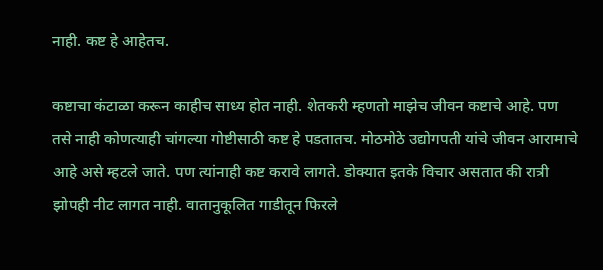नाही. कष्ट हे आहेतच.

कष्टाचा कंटाळा करून काहीच साध्य होत नाही. शेतकरी म्हणतो माझेच जीवन कष्टाचे आहे. पण तसे नाही कोणत्याही चांगल्या गोष्टीसाठी कष्ट हे पडतातच. मोठमोठे उद्योगपती यांचे जीवन आरामाचे आहे असे म्हटले जाते. पण त्यांनाही कष्ट करावे लागते. डोक्यात इतके विचार असतात की रात्री झोपही नीट लागत नाही. वातानुकूलित गाडीतून फिरले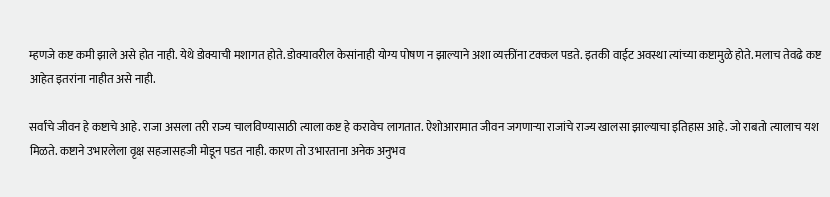म्हणजे कष्ट कमी झाले असे होत नाही. येथे डोक्याची मशागत होते. डोक्यावरील केसांनाही योग्य पोषण न झाल्याने अशा व्यक्तींना टक्कल पडते. इतकी वाईट अवस्था त्यांच्या कष्टामुळे होते. मलाच तेवढे कष्ट आहेत इतरांना नाहीत असे नाही.

सर्वांचे जीवन हे कष्टाचे आहे. राजा असला तरी राज्य चालविण्यासाठी त्याला कष्ट हे करावेच लागतात. ऐशोआरामात जीवन जगणाऱ्या राजांचे राज्य खालसा झाल्याचा इतिहास आहे. जो राबतो त्यालाच यश मिळते. कष्टाने उभारलेला वृक्ष सहजासहजी मोडून पडत नाही. कारण तो उभारताना अनेक अनुभव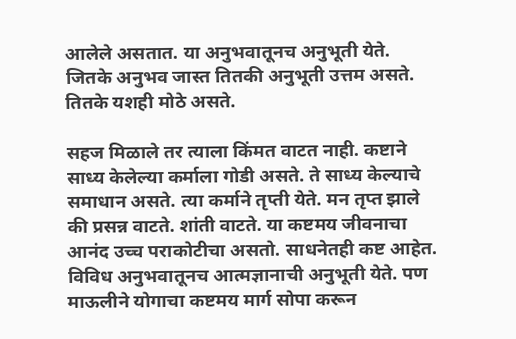आलेले असतात. या अनुभवातूनच अनुभूती येते. जितके अनुभव जास्त तितकी अनुभूती उत्तम असते. तितके यशही मोठे असते.

सहज मिळाले तर त्याला किंमत वाटत नाही. कष्टाने साध्य केलेल्या कर्माला गोडी असते. ते साध्य केल्याचे समाधान असते. त्या कर्माने तृप्ती येते. मन तृप्त झाले की प्रसन्न वाटते. शांती वाटते. या कष्टमय जीवनाचा आनंद उच्च पराकोटीचा असतो. साधनेतही कष्ट आहेत. विविध अनुभवातूनच आत्मज्ञानाची अनुभूती येते. पण माऊलीने योगाचा कष्टमय मार्ग सोपा करून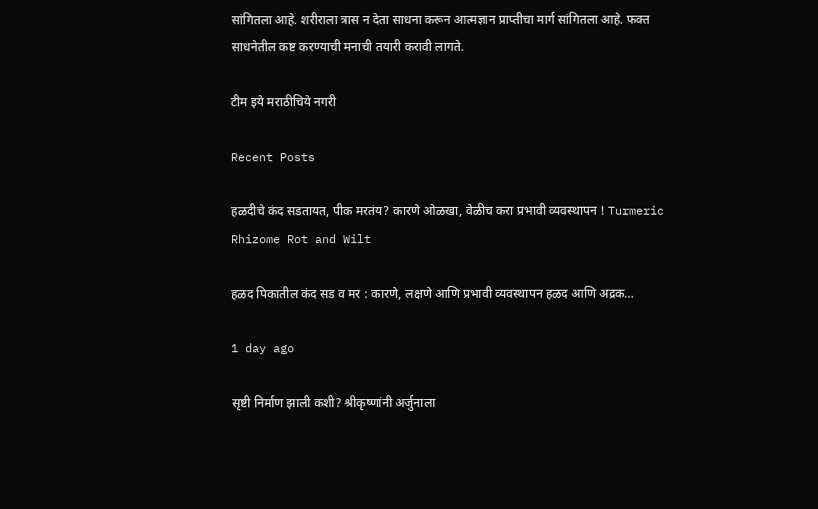सांगितला आहे. शरीराला त्रास न देता साधना करून आत्मज्ञान प्राप्तीचा मार्ग सांगितला आहे. फक्त साधनेतील कष्ट करण्याची मनाची तयारी करावी लागते.

टीम इये मराठीचिये नगरी

Recent Posts

हळदीचे कंद सडतायत, पीक मरतंय? कारणे ओळखा, वेळीच करा प्रभावी व्यवस्थापन ! Turmeric Rhizome Rot and Wilt

हळद पिकातील कंद सड व मर : कारणे, लक्षणे आणि प्रभावी व्यवस्थापन हळद आणि अद्रक…

1 day ago

सृष्टी निर्माण झाली कशी? श्रीकृष्णांनी अर्जुनाला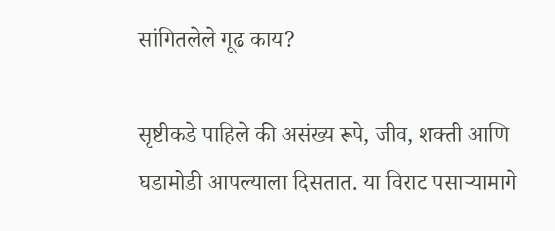सांगितलेले गूढ काय?

सृष्टीकडे पाहिले की असंख्य रूपे, जीव, शक्ती आणि घडामोडी आपल्याला दिसतात. या विराट पसाऱ्यामागे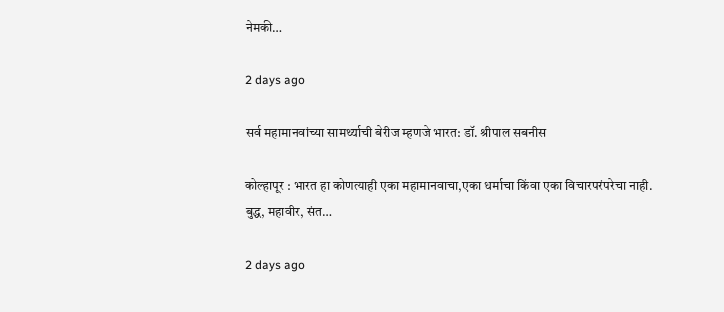नेमकी…

2 days ago

सर्व महामानवांच्या सामर्थ्याची बेरीज म्हणजे भारत: डॉ. श्रीपाल सबनीस

कोल्हापूर : भारत हा कोणत्याही एका महामानवाचा,एका धर्माचा किंवा एका विचारपरंपरेचा नाही. बुद्ध, महावीर, संत…

2 days ago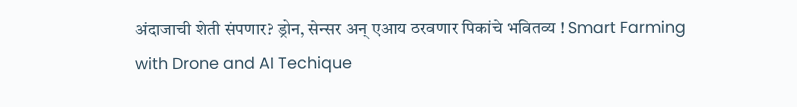अंदाजाची शेती संपणार? ड्रोन, सेन्सर अन् एआय ठरवणार पिकांचे भवितव्य ! Smart Farming with Drone and AI Techique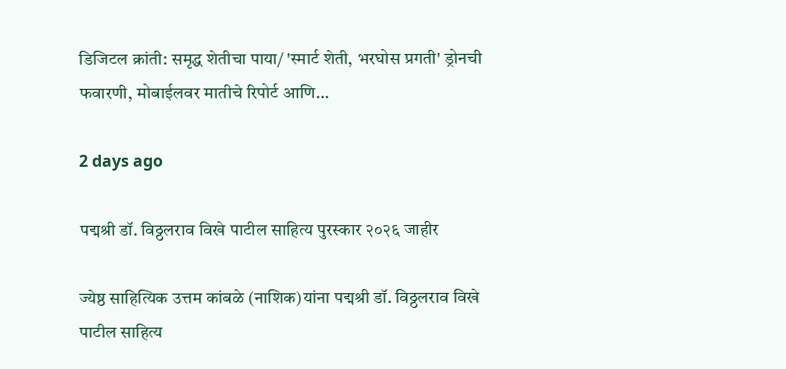डिजिटल क्रांती: समृद्ध शेतीचा पाया/ 'स्मार्ट शेती, भरघोस प्रगती' ड्रोनची फवारणी, मोबाईलवर मातीचे रिपोर्ट आणि…

2 days ago

पद्मश्री डॉ. विठ्ठलराव विखे पाटील साहित्य पुरस्कार २०२६ जाहीर

ज्येष्ठ साहित्यिक उत्तम कांबळे (नाशिक)यांना पद्मश्री डॉ. विठ्ठलराव विखे पाटील साहित्य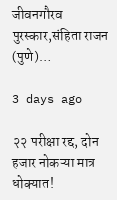जीवनगौरव पुरस्कार,संहिता राजन (पुणे)…

3 days ago

२२ परीक्षा रद्द, दोन हजार नोकऱ्या मात्र धोक्यात!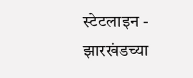स्टेटलाइन - झारखंडच्या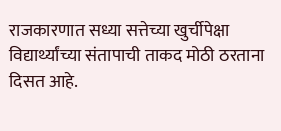राजकारणात सध्या सत्तेच्या खुर्चीपेक्षा विद्यार्थ्यांच्या संतापाची ताकद मोठी ठरताना दिसत आहे.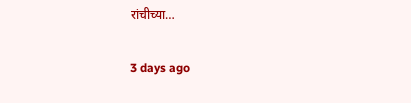रांचीच्या…

3 days ago